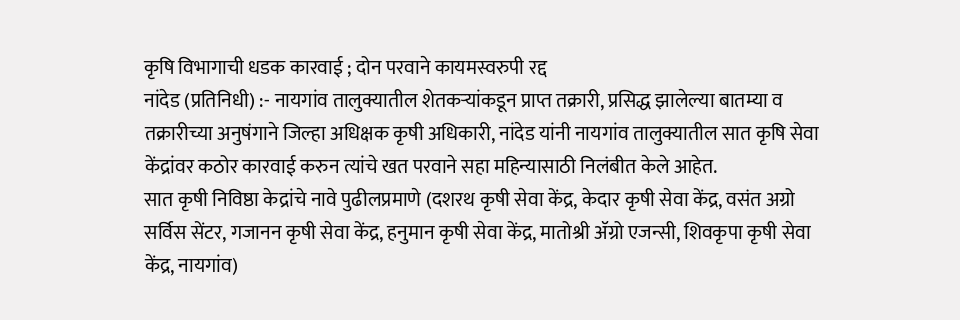कृषि विभागाची धडक कारवाई ; दोन परवाने कायमस्वरुपी रद्द
नांदेड (प्रतिनिधी) :- नायगांव तालुक्यातील शेतकऱ्यांकडून प्राप्त तक्रारी, प्रसिद्ध झालेल्या बातम्या व तक्रारीच्या अनुषंगाने जिल्हा अधिक्षक कृषी अधिकारी, नांदेड यांनी नायगांव तालुक्यातील सात कृषि सेवा केंद्रांवर कठोर कारवाई करुन त्यांचे खत परवाने सहा महिन्यासाठी निलंबीत केले आहेत.
सात कृषी निविष्ठा केद्रांचे नावे पुढीलप्रमाणे (दशरथ कृषी सेवा केंद्र, केदार कृषी सेवा केंद्र, वसंत अग्रो सर्विस सेंटर, गजानन कृषी सेवा केंद्र, हनुमान कृषी सेवा केंद्र, मातोश्री ॲग्रो एजन्सी, शिवकृपा कृषी सेवा केंद्र, नायगांव)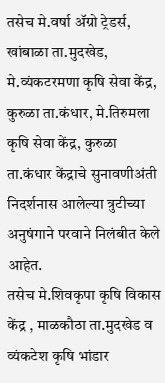तसेच मे.वर्षा ॲग्रो ट्रेडर्स, खांबाळा ता.मुदखेड, मे.व्यंकटरमणा कृषि सेवा केंद्र, कुरुळा ता.कंधार, मे.तिरुमला कृषि सेवा केंद्र, कुरुळा ता.कंधार केंद्राचे सुनावणीअंती निदर्शनास आलेल्या त्रुटीच्या अनुषंगाने परवाने निलंबीत केले आहेत.
तसेच मे.शिवकृपा कृषि विकास केंद्र , माळकौठा ता.मुदखेड व व्यंकटेश कृषि भांडार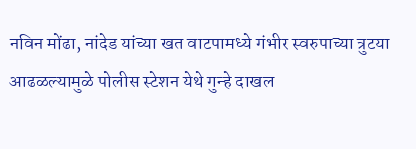नविन मोंढा, नांदेड यांच्या खत वाटपामध्ये गंभीर स्वरुपाच्या त्रुटया आढळल्यामुळे पोलीस स्टेशन येथे गुन्हे दाखल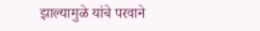झाल्यामुळे यांचे परवाने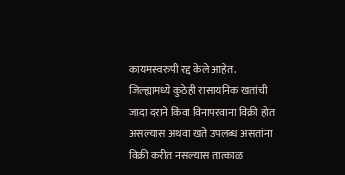कायमस्वरुपी रद्द केले आहेत.
जिल्ह्यामध्ये कुठेही रासायनिक खतांची जादा दराने किंवा विनापरवाना विक्री होत असल्यास अथवा खते उपलब्ध असतांना विक्री करीत नसल्यास तात्काळ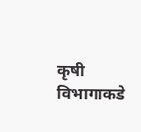कृषी विभागाकडे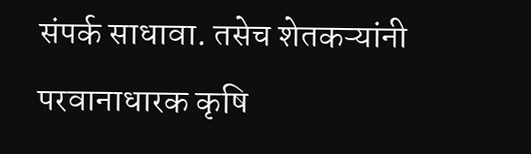संपर्क साधावा. तसेच शेतकऱ्यांनी परवानाधारक कृषि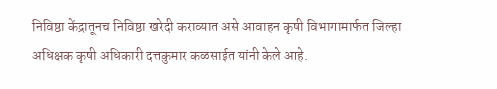निविष्ठा केंद्रातूनच निविष्ठा खरेदी कराव्यात असे आवाहन कृषी विभागामार्फत जिल्हा अधिक्षक कृषी अधिकारी दत्तकुमार कळसाईत यांनी केले आहे.